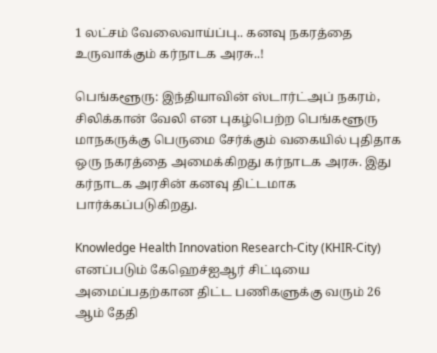1 லட்சம் வேலைவாய்ப்பு.. கனவு நகரத்தை உருவாக்கும் கர்நாடக அரசு..!

பெங்களூரு: இந்தியாவின் ஸ்டார்ட்அப் நகரம், சிலிக்கான் வேலி என புகழ்பெற்ற பெங்களூரு மாநகருக்கு பெருமை சேர்க்கும் வகையில் புதிதாக ஒரு நகரத்தை அமைக்கிறது கர்நாடக அரசு. இது கர்நாடக அரசின் கனவு திட்டமாக பார்க்கப்படுகிறது.

Knowledge Health Innovation Research-City (KHIR-City) எனப்படும் கேஹெச்ஐஆர் சிட்டியை அமைப்பதற்கான திட்ட பணிகளுக்கு வரும் 26 ஆம் தேதி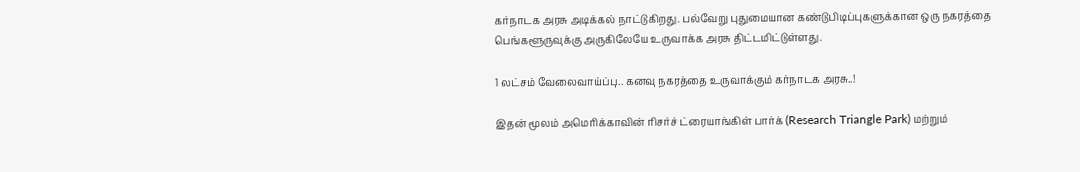கர்நாடக அரசு அடிக்கல் நாட்டுகிறது. பல்வேறு புதுமையான கண்டுபிடிப்புகளுக்கான ஒரு நகரத்தை பெங்களூருவுக்கு அருகிலேயே உருவாக்க அரசு திட்டமிட்டுள்ளது.

1 லட்சம் வேலைவாய்ப்பு.. கனவு நகரத்தை உருவாக்கும் கர்நாடக அரசு..!

இதன் மூலம் அமெரிக்காவின் ரிசர்ச் ட்ரையாங்கிள் பார்க் (Research Triangle Park) மற்றும்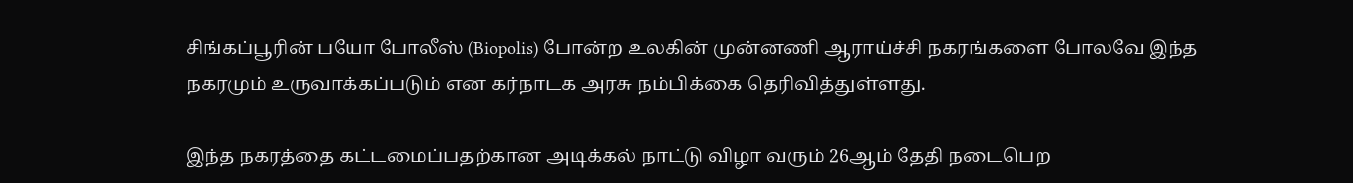சிங்கப்பூரின் பயோ போலீஸ் (Biopolis) போன்ற உலகின் முன்னணி ஆராய்ச்சி நகரங்களை போலவே இந்த நகரமும் உருவாக்கப்படும் என கர்நாடக அரசு நம்பிக்கை தெரிவித்துள்ளது.

இந்த நகரத்தை கட்டமைப்பதற்கான அடிக்கல் நாட்டு விழா வரும் 26ஆம் தேதி நடைபெற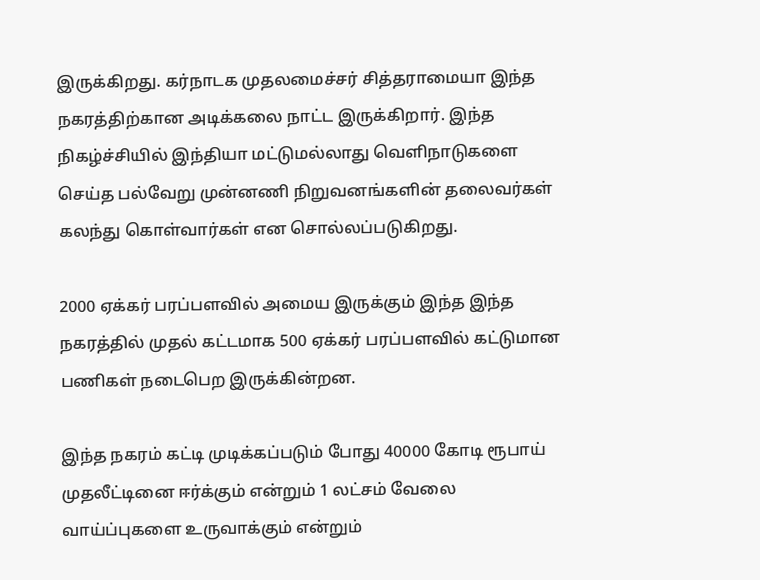இருக்கிறது. கர்நாடக முதலமைச்சர் சித்தராமையா இந்த நகரத்திற்கான அடிக்கலை நாட்ட இருக்கிறார். இந்த நிகழ்ச்சியில் இந்தியா மட்டுமல்லாது வெளிநாடுகளை செய்த பல்வேறு முன்னணி நிறுவனங்களின் தலைவர்கள் கலந்து கொள்வார்கள் என சொல்லப்படுகிறது.

2000 ஏக்கர் பரப்பளவில் அமைய இருக்கும் இந்த இந்த நகரத்தில் முதல் கட்டமாக 500 ஏக்கர் பரப்பளவில் கட்டுமான பணிகள் நடைபெற இருக்கின்றன.

இந்த நகரம் கட்டி முடிக்கப்படும் போது 40000 கோடி ரூபாய் முதலீட்டினை ஈர்க்கும் என்றும் 1 லட்சம் வேலை வாய்ப்புகளை உருவாக்கும் என்றும்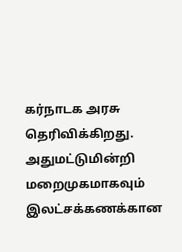கர்நாடக அரசு தெரிவிக்கிறது. அதுமட்டுமின்றி மறைமுகமாகவும் இலட்சக்கணக்கான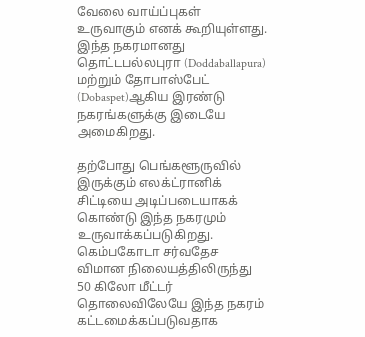வேலை வாய்ப்புகள் உருவாகும் எனக் கூறியுள்ளது. இந்த நகரமானது தொட்டபல்லபுரா (Doddaballapura) மற்றும் தோபாஸ்பேட் (Dobaspet)ஆகிய இரண்டு நகரங்களுக்கு இடையே அமைகிறது.

தற்போது பெங்களூருவில் இருக்கும் எலக்ட்ரானிக் சிட்டியை அடிப்படையாகக் கொண்டு இந்த நகரமும் உருவாக்கப்படுகிறது. கெம்பகோடா சர்வதேச விமான நிலையத்திலிருந்து 50 கிலோ மீட்டர் தொலைவிலேயே இந்த நகரம் கட்டமைக்கப்படுவதாக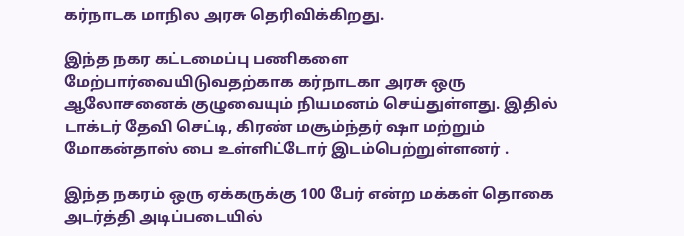கர்நாடக மாநில அரசு தெரிவிக்கிறது.

இந்த நகர கட்டமைப்பு பணிகளை மேற்பார்வையிடுவதற்காக கர்நாடகா அரசு ஒரு ஆலோசனைக் குழுவையும் நியமனம் செய்துள்ளது. இதில் டாக்டர் தேவி செட்டி, கிரண் மசூம்ந்தர் ஷா மற்றும் மோகன்தாஸ் பை உள்ளிட்டோர் இடம்பெற்றுள்ளனர் .

இந்த நகரம் ஒரு ஏக்கருக்கு 100 பேர் என்ற மக்கள் தொகை அடர்த்தி அடிப்படையில்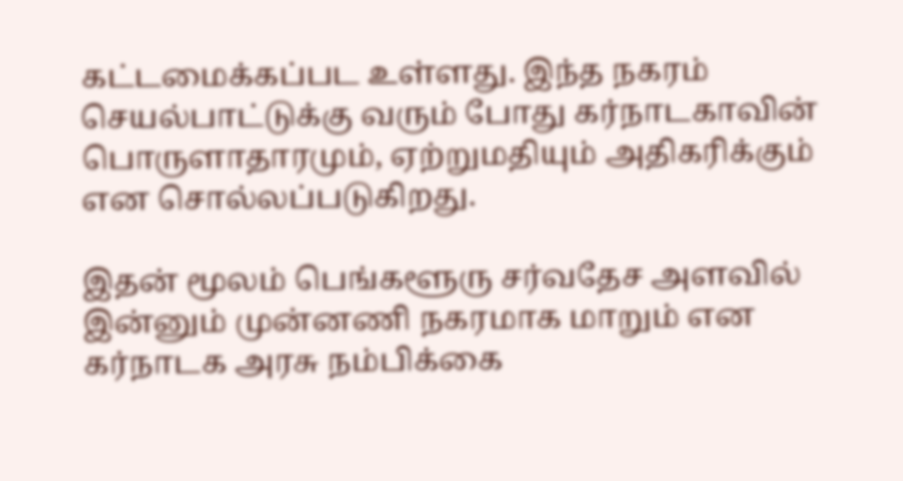கட்டமைக்கப்பட உள்ளது. இந்த நகரம் செயல்பாட்டுக்கு வரும் போது கர்நாடகாவின் பொருளாதாரமும், ஏற்றுமதியும் அதிகரிக்கும் என சொல்லப்படுகிறது.

இதன் மூலம் பெங்களூரு சர்வதேச அளவில் இன்னும் முன்னணி நகரமாக மாறும் என கர்நாடக அரசு நம்பிக்கை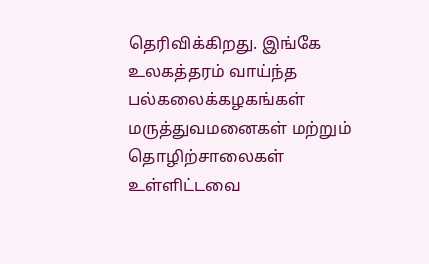தெரிவிக்கிறது. இங்கே உலகத்தரம் வாய்ந்த பல்கலைக்கழகங்கள் மருத்துவமனைகள் மற்றும் தொழிற்சாலைகள் உள்ளிட்டவை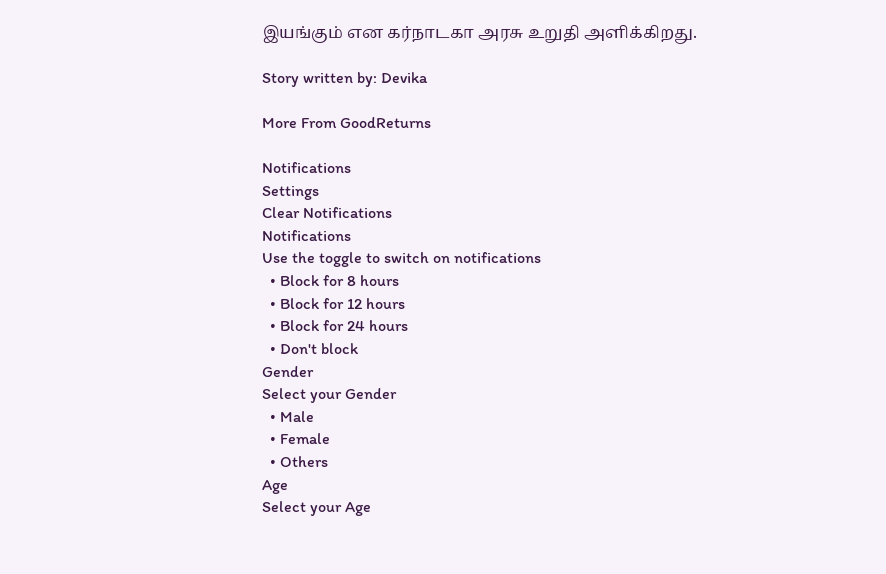இயங்கும் என கர்நாடகா அரசு உறுதி அளிக்கிறது.

Story written by: Devika

More From GoodReturns

Notifications
Settings
Clear Notifications
Notifications
Use the toggle to switch on notifications
  • Block for 8 hours
  • Block for 12 hours
  • Block for 24 hours
  • Don't block
Gender
Select your Gender
  • Male
  • Female
  • Others
Age
Select your Age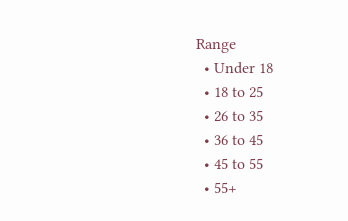Range
  • Under 18
  • 18 to 25
  • 26 to 35
  • 36 to 45
  • 45 to 55
  • 55+